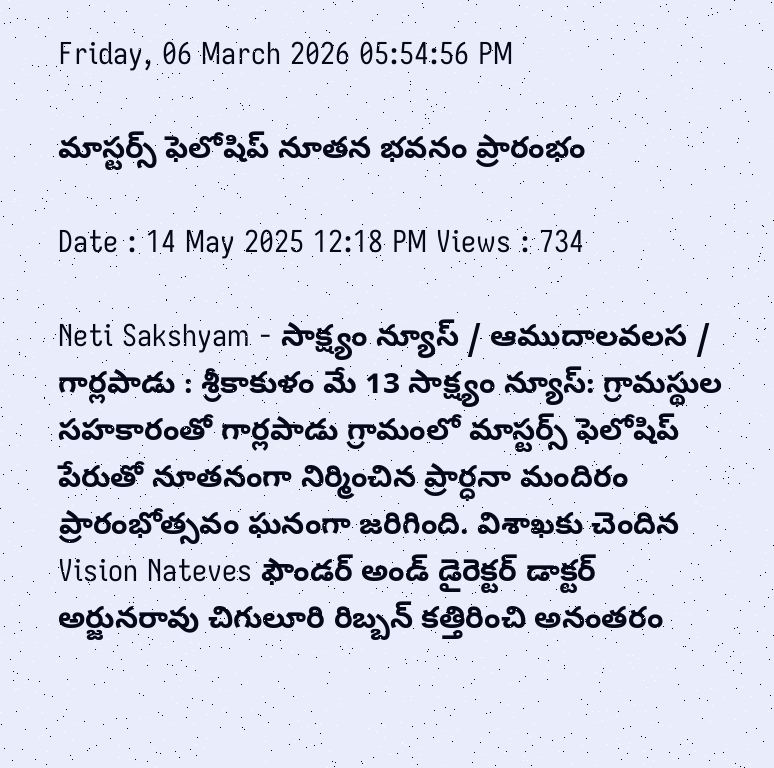Friday, 06 March 2026 05:54:56 PM

మాస్టర్స్ ఫెలోషిప్ నూతన భవనం ప్రారంభం

Date : 14 May 2025 12:18 PM Views : 734

Neti Sakshyam - సాక్ష్యం న్యూస్ / ఆముదాలవలస / గార్లపాడు : శ్రీకాకుళం మే 13 సాక్ష్యం న్యూస్: గ్రామస్థుల సహకారంతో గార్లపాడు గ్రామంలో మాస్టర్స్ ఫెలోషిప్ పేరుతో నూతనంగా నిర్మించిన ప్రార్ధనా మందిరం ప్రారంభోత్సవం ఘనంగా జరిగింది. విశాఖకు చెందిన Vision Nateves ఫౌండర్ అండ్ డైరెక్టర్ డాక్టర్ అర్జునరావు చిగులూరి రిబ్బన్ కత్తిరించి అనంతరం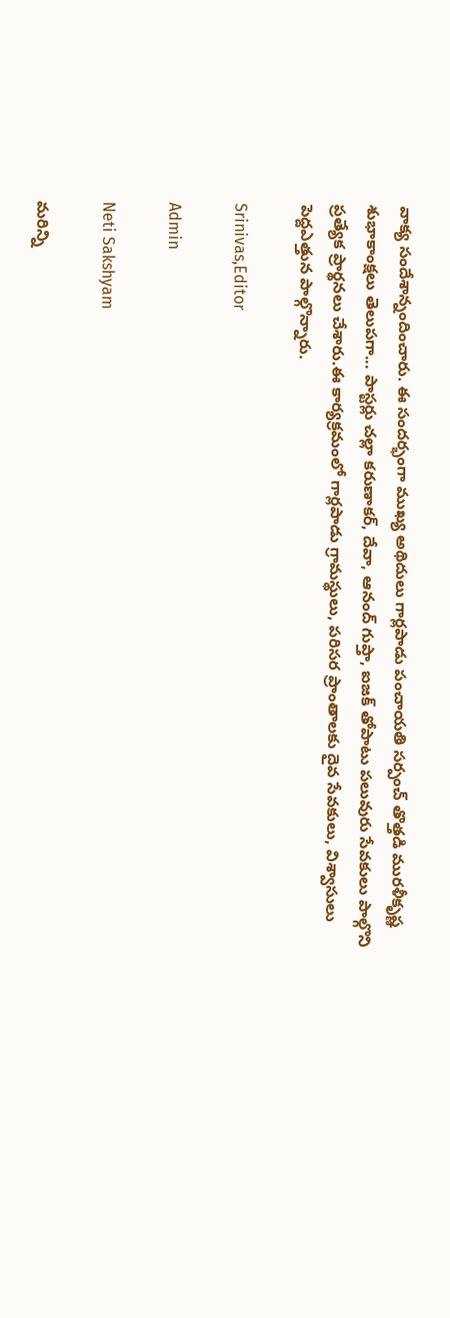వాక్య సందేశాన్నందించారు. ఈ సందర్భంగా ముఖ్య అథిదులు గార్లపాడు పంచాయతి సర్పంచ్ తొత్తడి మురళీకృష్ణ శుభాకాంక్షలు తెలుపగా... పాస్టర్లు చల్లా కరుణాకర్, దేవా, ఆనంద్ గుప్తా, ఐజక్ తోపాటు పలువురు సేవకులు పాల్గొని ప్రత్యేక ప్రార్థనలు చేశారు.ఈ కార్యక్రమంలో గార్లపాడు గ్రామస్థులు, పరిసర ప్రాంతాలకు దైవ సేవకులు, విశ్వాసులు పెద్దఎత్తున పాల్గొన్నారు.

Srinivas,Editor

Admin

Neti Sakshyam

మరిన్ని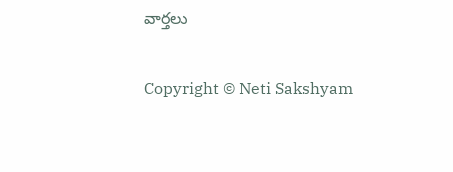వార్తలు

Copyright © Neti Sakshyam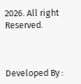2026. All right Reserved.



Developed By :